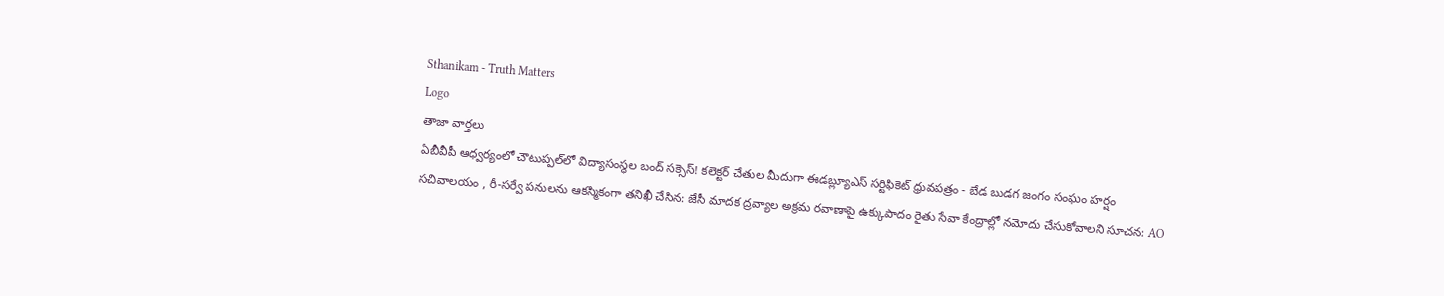Sthanikam - Truth Matters
Logo
తాజా వార్తలు
ఏబీవీపీ ఆధ్వర్యంలో చౌటుప్పల్‌లో విద్యాసంస్థల బంద్ సక్సెస్! కలెక్టర్ చేతుల మీదుగా ఈడబ్ల్యూఎస్ సర్టిఫికెట్ ధ్రువపత్రం - బేడ బుడగ జంగం సంఘం హర్షం సచివాలయం , రీ-సర్వే పనులను ఆకస్మికంగా తనిఖీ చేసిన: జేసీ మాదక ద్రవ్యాల అక్రమ రవాణాపై ఉక్కుపాదం రైతు సేవా కేంద్రాల్లో నమోదు చేసుకోవాలని సూచన: AO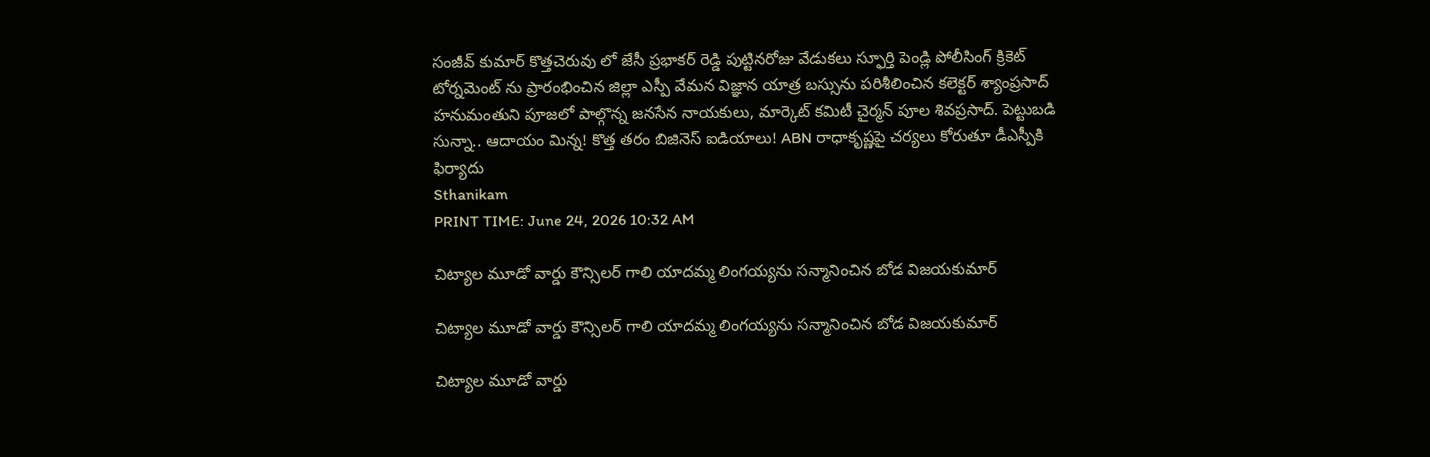సంజీవ్ కుమార్ కొత్తచెరువు లో జేసీ ప్రభాకర్ రెడ్డి పుట్టినరోజు వేడుకలు స్ఫూర్తి పెండ్లి పోలీసింగ్ క్రికెట్ టోర్నమెంట్ ను ప్రారంభించిన జిల్లా ఎస్పీ వేమన విజ్ఞాన యాత్ర బస్సును పరిశీలించిన కలెక్టర్ శ్యాంప్రసాద్ హనుమంతుని పూజలో పాల్గొన్న జనసేన నాయకులు, మార్కెట్ కమిటీ చైర్మన్ పూల శివప్రసాద్. పెట్టుబడి సున్నా.. ఆదాయం మిన్న! కొత్త తరం బిజినెస్ ఐడియాలు! ABN రాధాకృష్ణపై చర్యలు కోరుతూ డీఎస్పీకి ఫిర్యాదు
Sthanikam
PRINT TIME: June 24, 2026 10:32 AM

చిట్యాల మూడో వార్డు కౌన్సిలర్ గాలి యాదమ్మ లింగయ్యను సన్మానించిన బోడ విజయకుమార్

చిట్యాల మూడో వార్డు కౌన్సిలర్ గాలి యాదమ్మ లింగయ్యను సన్మానించిన బోడ విజయకుమార్

చిట్యాల మూడో వార్డు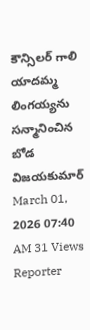కౌన్సిలర్ గాలి యాదమ్మ లింగయ్యను సన్మానించిన బోడ విజయకుమార్
March 01, 2026 07:40 AM 31 Views
Reporter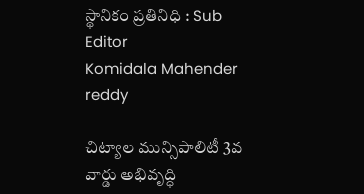స్థానికం ప్రతినిధి : Sub Editor
Komidala Mahender reddy

చిట్యాల మున్సిపాలిటీ 3వ వార్డు అభివృద్ధి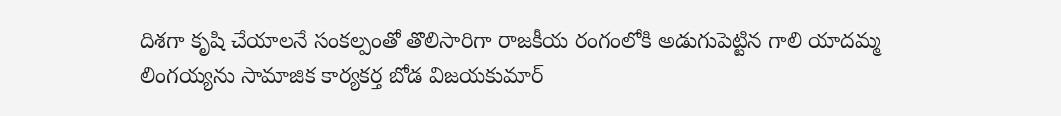దిశగా కృషి చేయాలనే సంకల్పంతో తొలిసారిగా రాజకీయ రంగంలోకి అడుగుపెట్టిన గాలి యాదమ్మ లింగయ్యను సామాజిక కార్యకర్త బోడ విజయకుమార్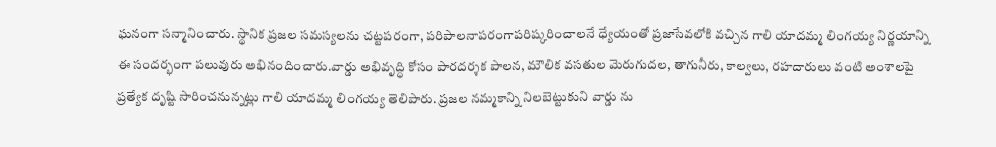ఘనంగా సన్మానించారు. స్థానిక ప్రజల సమస్యలను చట్టపరంగా, పరిపాలనాపరంగాపరిష్కరించాలనే ధ్యేయంతో ప్రజాసేవలోకి వచ్చిన గాలి యాదమ్మ లింగయ్య నిర్ణయాన్ని ఈ సందర్భంగా పలువురు అభినందించారు.వార్డు అభివృద్ధి కోసం పారదర్శక పాలన, మౌలిక వసతుల మెరుగుదల, తాగునీరు, కాల్వలు, రహదారులు వంటి అంశాలపై ప్రత్యేక దృష్టి సారించనున్నట్లు గాలి యాదమ్మ లింగయ్య తెలిపారు. ప్రజల నమ్మకాన్ని నిలబెట్టుకుని వార్డు ను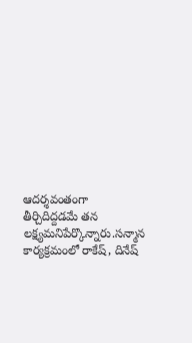ఆదర్శవంతంగా తీర్చిదిద్దడమే తన లక్ష్యమనిపేర్కొన్నారు.సన్మాన కార్యక్రమంలో రాకేష్, దినేష్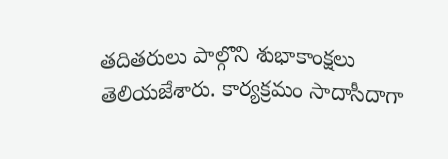తదితరులు పాల్గొని శుభాకాంక్షలు తెలియజేశారు. కార్యక్రమం సాదాసీదాగా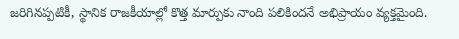జరిగినప్పటికీ, స్థానిక రాజకీయాల్లో కొత్త మార్పుకు నాంది పలికిందనే అభిప్రాయం వ్యక్తమైంది.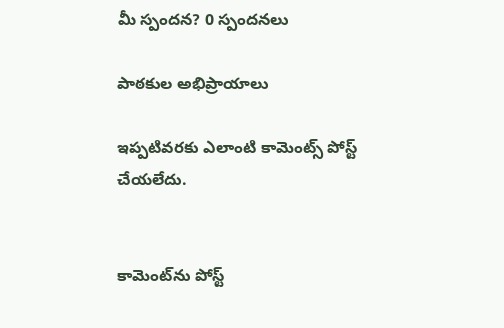మీ స్పందన? 0 స్పందనలు

పాఠకుల అభిప్రాయాలు

ఇప్పటివరకు ఎలాంటి కామెంట్స్ పోస్ట్ చేయలేదు.


కామెంట్‌ను పోస్ట్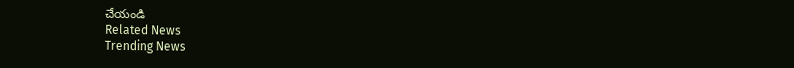చేయండి
Related News
Trending News